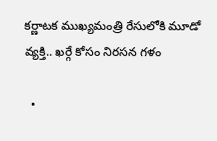కర్ణాటక ముఖ్యమంత్రి రేసులోకి మూడో వ్యక్తి.. ఖర్గే కోసం నిరసన గళం

  •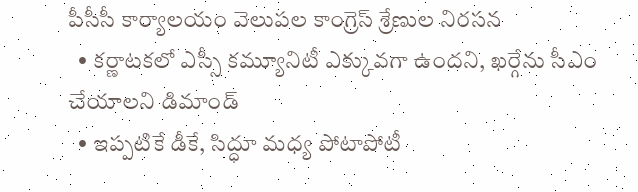పీసీసీ కార్యాలయం వెలుపల కాంగ్రెస్ శ్రేణుల నిరసన
  • కర్ణాటకలో ఎస్సీ కమ్యూనిటీ ఎక్కువగా ఉందని, ఖర్గేను సీఎం చేయాలని డిమాండ్
  • ఇప్పటికే డీకే, సిద్ధూ మధ్య పోటాపోటీ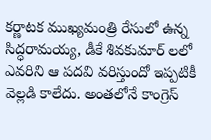కర్ణాటక ముఖ్యమంత్రి రేసులో ఉన్న సిద్ధరామయ్య, డీకే శివకుమార్ లలో ఎవరిని ఆ పదవి వరిస్తుందో ఇప్పటికీ వెల్లడి కాలేదు. అంతలోనే కాంగ్రెస్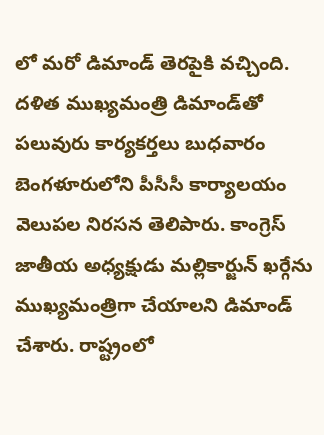లో మరో డిమాండ్ తెరపైకి వచ్చింది. దళిత ముఖ్యమంత్రి డిమాండ్‌తో పలువురు కార్యకర్తలు బుధవారం బెంగళూరులోని పీసీసీ కార్యాలయం వెలుపల నిరసన తెలిపారు. కాంగ్రెస్ జాతీయ అధ్యక్షుడు మల్లికార్జున్ ఖర్గేను ముఖ్యమంత్రిగా చేయాలని డిమాండ్ చేశారు. రాష్ట్రంలో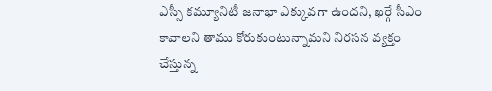ఎస్సీ కమ్యూనిటీ జనాభా ఎక్కువగా ఉందని, ఖర్గే సీఎం కావాలని తాము కోరుకుంటున్నామని నిరసన వ్యక్తం చేస్తున్న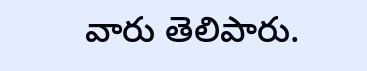వారు తెలిపారు.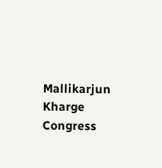Mallikarjun Kharge
Congress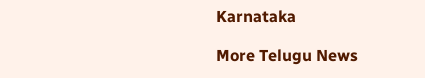Karnataka

More Telugu News